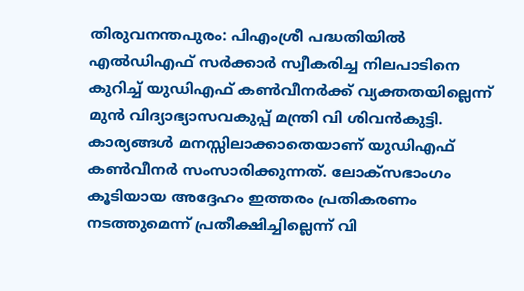തിരുവനന്തപുരം: പിഎംശ്രീ പദ്ധതിയിൽ എൽഡിഎഫ് സർക്കാർ സ്വീകരിച്ച നിലപാടിനെ കുറിച്ച് യുഡിഎഫ് കൺവീനർക്ക് വ്യക്തതയില്ലെന്ന് മുൻ വിദ്യാഭ്യാസവകുപ്പ് മന്ത്രി വി ശിവൻകുട്ടി. കാര്യങ്ങൾ മനസ്സിലാക്കാതെയാണ് യുഡിഎഫ് കൺവീനർ സംസാരിക്കുന്നത്. ലോക്സഭാംഗം കൂടിയായ അദ്ദേഹം ഇത്തരം പ്രതികരണം നടത്തുമെന്ന് പ്രതീക്ഷിച്ചില്ലെന്ന് വി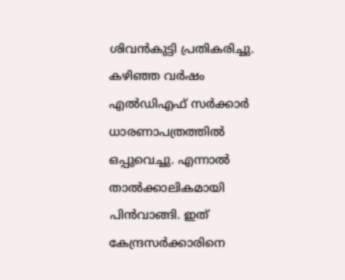ശിവൻകുട്ടി പ്രതികരിച്ചു.
കഴിഞ്ഞ വർഷം എൽഡിഎഫ് സർക്കാർ ധാരണാപത്രത്തിൽ ഒപ്പുവെച്ചു. എന്നാൽ താൽക്കാലികമായി പിൻവാങ്ങി. ഇത് കേന്ദ്രസർക്കാരിനെ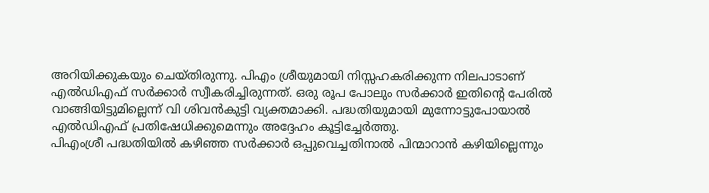അറിയിക്കുകയും ചെയ്തിരുന്നു. പിഎം ശ്രീയുമായി നിസ്സഹകരിക്കുന്ന നിലപാടാണ് എൽഡിഎഫ് സർക്കാർ സ്വീകരിച്ചിരുന്നത്. ഒരു രൂപ പോലും സർക്കാർ ഇതിന്റെ പേരിൽ വാങ്ങിയിട്ടുമില്ലെന്ന് വി ശിവൻകുട്ടി വ്യക്തമാക്കി. പദ്ധതിയുമായി മുന്നോട്ടുപോയാൽ എൽഡിഎഫ് പ്രതിഷേധിക്കുമെന്നും അദ്ദേഹം കൂട്ടിച്ചേർത്തു.
പിഎംശ്രീ പദ്ധതിയിൽ കഴിഞ്ഞ സർക്കാർ ഒപ്പുവെച്ചതിനാൽ പിന്മാറാൻ കഴിയില്ലെന്നും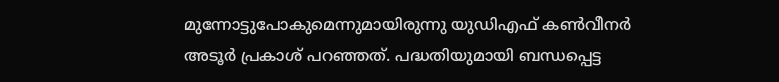മുന്നോട്ടുപോകുമെന്നുമായിരുന്നു യുഡിഎഫ് കൺവീനർ അടൂർ പ്രകാശ് പറഞ്ഞത്. പദ്ധതിയുമായി ബന്ധപ്പെട്ട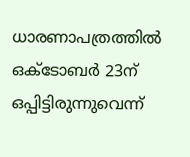ധാരണാപത്രത്തിൽ ഒക്ടോബർ 23ന് ഒപ്പിട്ടിരുന്നുവെന്ന്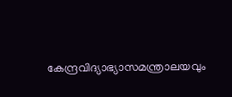കേന്ദ്രവിദ്യാഭ്യാസമന്ത്രാലയവും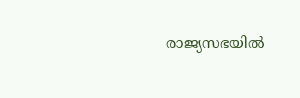രാജ്യസഭയിൽ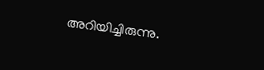അറിയിച്ചിരുന്നു.